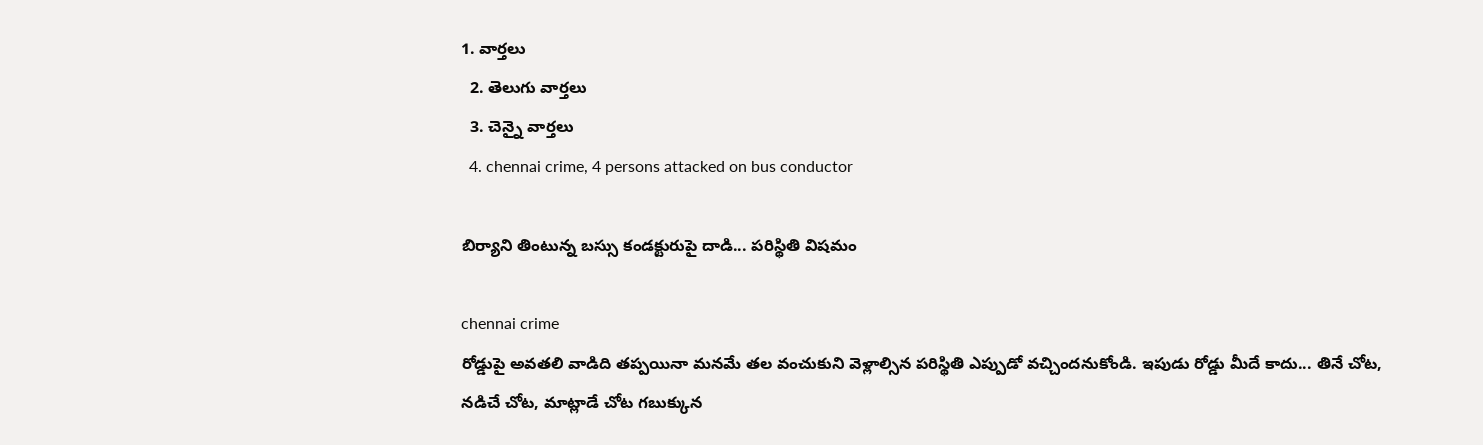1. వార్తలు
  2. తెలుగు వార్తలు
  3. చెన్నై వార్తలు
  4. chennai crime, 4 persons attacked on bus conductor

బిర్యాని తింటున్న బస్సు కండక్టురుపై దాడి... పరిస్థితి విషమం

chennai crime
రోడ్డుపై అవతలి వాడిది తప్పయినా మనమే తల వంచుకుని వెళ్లాల్సిన పరిస్థితి ఎప్పుడో వచ్చిందనుకోండి. ఇపుడు రోడ్డు మీదే కాదు... తినే చోట, నడిచే చోట, మాట్లాడే చోట గబుక్కున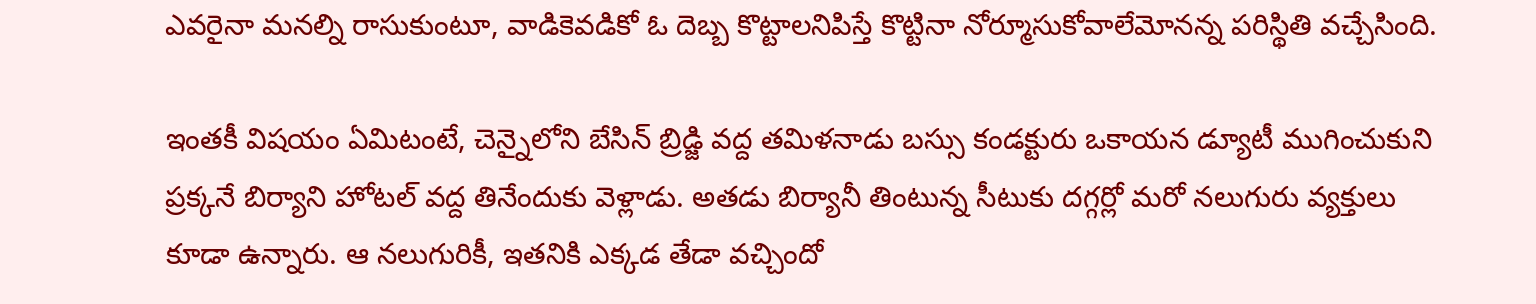ఎవరైనా మనల్ని రాసుకుంటూ, వాడికెవడికో ఓ దెబ్బ కొట్టాలనిపిస్తే కొట్టినా నోర్మూసుకోవాలేమోనన్న పరిస్థితి వచ్చేసింది.

ఇంతకీ విషయం ఏమిటంటే, చెన్నైలోని బేసిన్ బ్రిడ్జి వద్ద తమిళనాడు బస్సు కండక్టురు ఒకాయన డ్యూటీ ముగించుకుని ప్రక్కనే బిర్యాని హోటల్ వద్ద తినేందుకు వెళ్లాడు. అతడు బిర్యానీ తింటున్న సీటుకు దగ్గర్లో మరో నలుగురు వ్యక్తులు కూడా ఉన్నారు. ఆ నలుగురికీ, ఇతనికి ఎక్కడ తేడా వచ్చిందో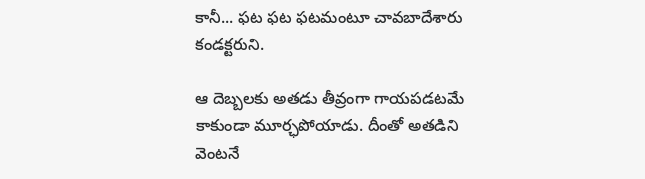కానీ... ఫట ఫట ఫటమంటూ చావబాదేశారు కండక్టరుని.

ఆ దెబ్బలకు అతడు తీవ్రంగా గాయపడటమే కాకుండా మూర్ఛపోయాడు. దీంతో అతడిని వెంటనే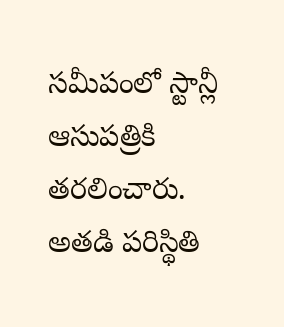సమీపంలో స్టాన్లీ ఆసుపత్రికి తరలించారు. అతడి పరిస్థితి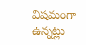విషమంగా ఉన్నట్లు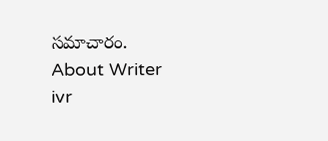సమాచారం.
About Writer
ivr